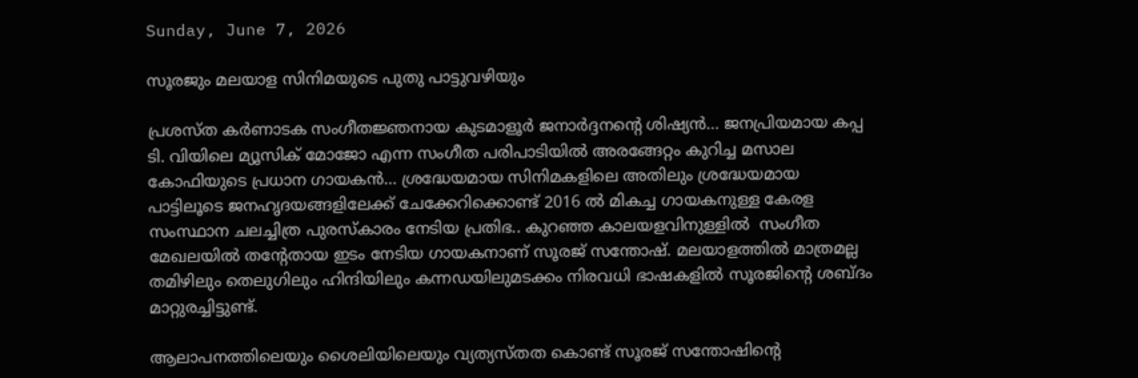Sunday, June 7, 2026

സൂരജും മലയാള സിനിമയുടെ പുതു പാട്ടുവഴിയും

പ്രശസ്ത കർണാടക സംഗീതജ്ഞനായ കുടമാളൂർ ജനാർദ്ദനന്റെ ശിഷ്യൻ… ജനപ്രിയമായ കപ്പ ടി. വിയിലെ മ്യൂസിക് മോജോ എന്ന സംഗീത പരിപാടിയിൽ അരങ്ങേറ്റം കുറിച്ച മസാല കോഫിയുടെ പ്രധാന ഗായകൻ… ശ്രദ്ധേയമായ സിനിമകളിലെ അതിലും ശ്രദ്ധേയമായ പാട്ടിലൂടെ ജനഹൃദയങ്ങളിലേക്ക് ചേക്കേറിക്കൊണ്ട് 2016 ൽ മികച്ച ഗായകനുള്ള കേരള സംസ്ഥാന ചലച്ചിത്ര പുരസ്കാരം നേടിയ പ്രതിഭ.. കുറഞ്ഞ കാലയളവിനുള്ളിൽ  സംഗീത മേഖലയിൽ തന്റേതായ ഇടം നേടിയ ഗായകനാണ് സൂരജ് സന്തോഷ്. മലയാളത്തിൽ മാത്രമല്ല തമിഴിലും തെലുഗിലും ഹിന്ദിയിലും കന്നഡയിലുമടക്കം നിരവധി ഭാഷകളിൽ സൂരജിന്റെ ശബ്ദം മാറ്റുരച്ചിട്ടുണ്ട്.

ആലാപനത്തിലെയും ശൈലിയിലെയും വ്യത്യസ്തത കൊണ്ട് സൂരജ് സന്തോഷിന്റെ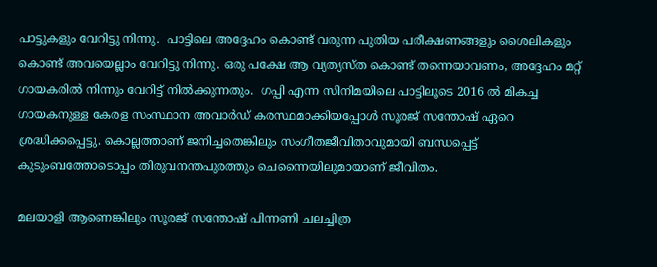പാട്ടുകളും വേറിട്ടു നിന്നു.  പാട്ടിലെ അദ്ദേഹം കൊണ്ട് വരുന്ന പുതിയ പരീക്ഷണങ്ങളും ശൈലികളും കൊണ്ട് അവയെല്ലാം വേറിട്ടു നിന്നു. ഒരു പക്ഷേ ആ വ്യത്യസ്ത കൊണ്ട് തന്നെയാവണം, അദ്ദേഹം മറ്റ് ഗായകരിൽ നിന്നും വേറിട്ട് നിൽക്കുന്നതും.  ഗപ്പി എന്ന സിനിമയിലെ പാട്ടിലൂടെ 2016 ൽ മികച്ച ഗായകനുള്ള കേരള സംസ്ഥാന അവാർഡ് കരസ്ഥമാക്കിയപ്പോൾ സൂരജ് സന്തോഷ് ഏറെ ശ്രദ്ധിക്കപ്പെട്ടു. കൊല്ലത്താണ് ജനിച്ചതെങ്കിലും സംഗീതജീവിതാവുമായി ബന്ധപ്പെട്ട് കുടുംബത്തോടൊപ്പം തിരുവനന്തപുരത്തും ചെന്നൈയിലുമായാണ് ജീവിതം.

മലയാളി ആണെങ്കിലും സൂരജ് സന്തോഷ് പിന്നണി ചലച്ചിത്ര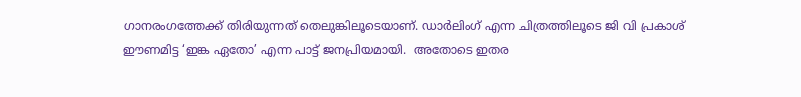ഗാനരംഗത്തേക്ക് തിരിയുന്നത് തെലുങ്കിലൂടെയാണ്. ഡാർലിംഗ് എന്ന ചിത്രത്തിലൂടെ ജി വി പ്രകാശ് ഈണമിട്ട ‘ഇങ്ക ഏതോ’ എന്ന പാട്ട് ജനപ്രിയമായി.  അതോടെ ഇതര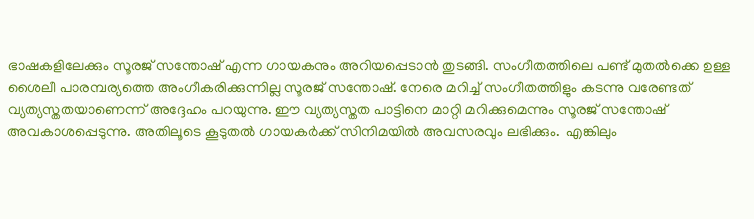ഭാഷകളിലേക്കും സൂരജ് സന്തോഷ് എന്ന ഗായകനും അറിയപ്പെടാൻ തുടങ്ങി. സംഗീതത്തിലെ പണ്ട് മുതൽക്കെ ഉള്ള  ശൈലീ പാരമ്പര്യത്തെ അംഗീകരിക്കുന്നില്ല സൂരജ് സന്തോഷ്. നേരെ മറിച്ച് സംഗീതത്തിളും കടന്നു വരേണ്ടത് വ്യത്യസ്തതയാണെന്ന് അദ്ദേഹം പറയുന്നു. ഈ വ്യത്യസ്തത പാട്ടിനെ മാറ്റി മറിക്കുമെന്നും സൂരജ് സന്തോഷ് അവകാശപ്പെടുന്നു. അതിലൂടെ കൂടുതൽ ഗായകർക്ക് സിനിമയിൽ അവസരവും ലഭിക്കും.  എങ്കിലും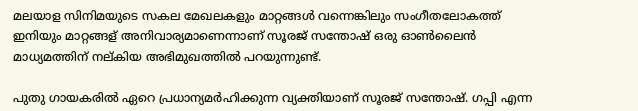മലയാള സിനിമയുടെ സകല മേഖലകളും മാറ്റങ്ങൾ വന്നെങ്കിലും സംഗീതലോകത്ത് ഇനിയും മാറ്റങ്ങള് അനിവാര്യമാണെന്നാണ് സൂരജ് സന്തോഷ് ഒരു ഓൺലൈൻ മാധ്യമത്തിന് നല്കിയ അഭിമുഖത്തിൽ പറയുന്നുണ്ട്.

പുതു ഗായകരിൽ ഏറെ പ്രധാന്യമർഹിക്കുന്ന വ്യക്തിയാണ് സൂരജ് സന്തോഷ്. ഗപ്പി എന്ന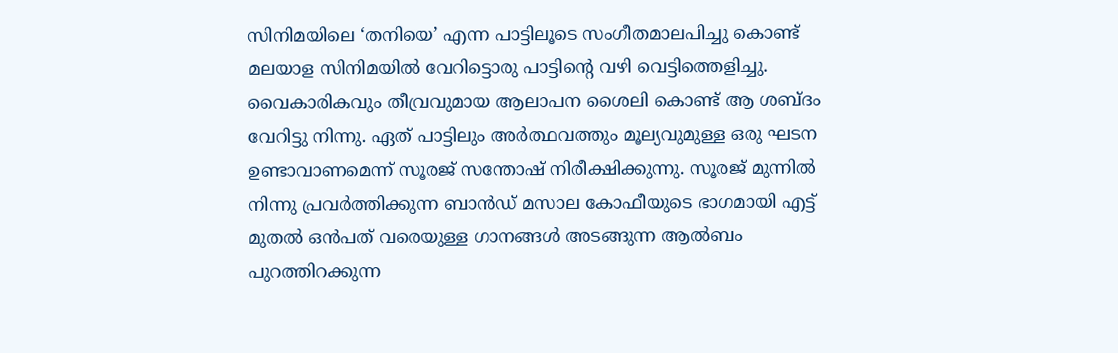സിനിമയിലെ ‘തനിയെ’ എന്ന പാട്ടിലൂടെ സംഗീതമാലപിച്ചു കൊണ്ട് മലയാള സിനിമയിൽ വേറിട്ടൊരു പാട്ടിന്റെ വഴി വെട്ടിത്തെളിച്ചു. വൈകാരികവും തീവ്രവുമായ ആലാപന ശൈലി കൊണ്ട് ആ ശബ്ദം വേറിട്ടു നിന്നു. ഏത് പാട്ടിലും അർത്ഥവത്തും മൂല്യവുമുള്ള ഒരു ഘടന ഉണ്ടാവാണമെന്ന് സൂരജ് സന്തോഷ് നിരീക്ഷിക്കുന്നു. സൂരജ് മുന്നിൽ നിന്നു പ്രവർത്തിക്കുന്ന ബാൻഡ് മസാല കോഫീയുടെ ഭാഗമായി എട്ട് മുതൽ ഒൻപത് വരെയുള്ള ഗാനങ്ങൾ അടങ്ങുന്ന ആൽബം പുറത്തിറക്കുന്ന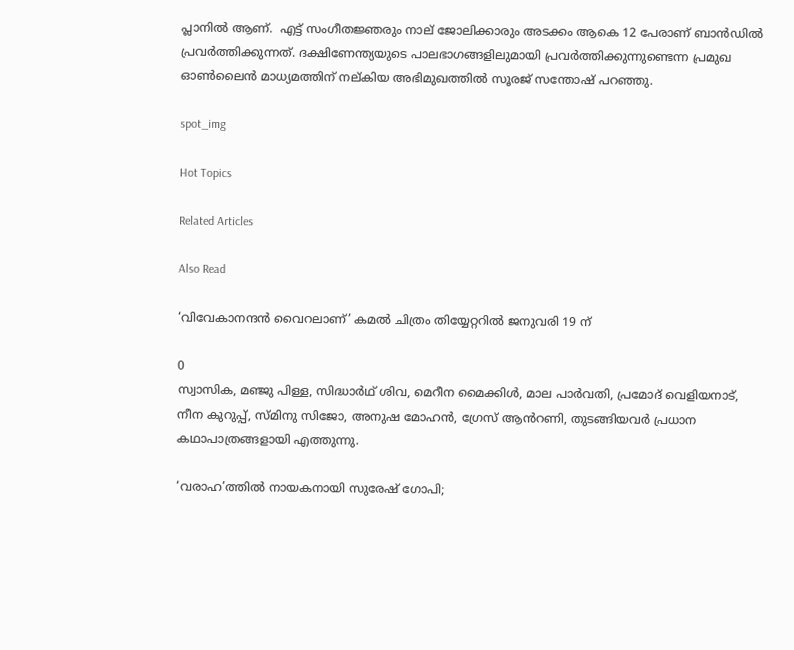പ്ലാനിൽ ആണ്.  എട്ട് സംഗീതജ്ഞരും നാല് ജോലിക്കാരും അടക്കം ആകെ 12 പേരാണ് ബാൻഡിൽ പ്രവർത്തിക്കുന്നത്. ദക്ഷിണേന്ത്യയുടെ പാലഭാഗങ്ങളിലുമായി പ്രവർത്തിക്കുന്നുണ്ടെന്ന പ്രമുഖ ഓൺലൈൻ മാധ്യമത്തിന് നല്കിയ അഭിമുഖത്തിൽ സൂരജ് സന്തോഷ് പറഞ്ഞു.

spot_img

Hot Topics

Related Articles

Also Read

‘വിവേകാനന്ദൻ വൈറലാണ്’ കമൽ ചിത്രം തിയ്യേറ്ററിൽ ജനുവരി 19 ന്

0
സ്വാസിക, മഞ്ജു പിള്ള, സിദ്ധാർഥ് ശിവ, മെറീന മൈക്കിൾ, മാല പാർവതി, പ്രമോദ് വെളിയനാട്, നീന കുറുപ്പ്, സ്മിനു സിജോ, അനുഷ മോഹൻ, ഗ്രേസ് ആൻറണി, തുടങ്ങിയവർ പ്രധാന കഥാപാത്രങ്ങളായി എത്തുന്നു.

‘വരാഹ’ത്തിൽ നായകനായി സുരേഷ് ഗോപി;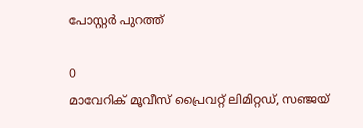പോസ്റ്റർ പുറത്ത്

0
മാവേറിക് മൂവീസ് പ്രൈവറ്റ് ലിമിറ്റഡ്, സഞ്ജയ്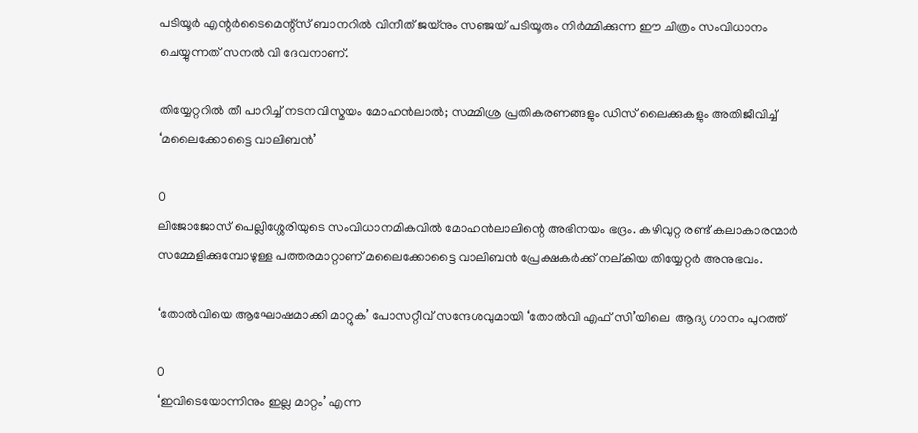പടിയൂർ എന്റർടൈമെന്റ്സ് ബാനറിൽ വിനീത് ജയ്നും സഞ്ജയ് പടിയൂരും നിർമ്മിക്കുന്ന ഈ ചിത്രം സംവിധാനം ചെയ്യുന്നത് സനൽ വി ദേവനാണ്.

തിയ്യേറ്ററിൽ തീ പാറിച്ച് നടനവിസ്മയം മോഹൻലാൽ; സമ്മിശ്ര പ്രതികരണങ്ങളും ഡിസ് ലൈക്കുകളും അതിജീവിച്ച് ‘മലൈക്കോട്ടൈ വാലിബൻ’

0
ലിജോജോസ് പെല്ലിശ്ശേരിയുടെ സംവിധാനമികവിൽ മോഹൻലാലിന്റെ അഭിനയം ഭദ്രം. കഴിവുറ്റ രണ്ട് കലാകാരന്മാർ സമ്മേളിക്കുമ്പോഴുള്ള പത്തരമാറ്റാണ് മലൈക്കോട്ടൈ വാലിബൻ പ്രേക്ഷകർക്ക് നല്കിയ തിയ്യേറ്റർ അനുഭവം.

‘തോല്‍വിയെ ആഘോഷമാക്കി മാറ്റുക’ പോസറ്റീവ് സന്ദേശവുമായി ‘തോല്‍വി എഫ് സി’യിലെ  ആദ്യ ഗാനം പുറത്ത്

0
‘ഇവിടെയോന്നിനും ഇല്ല മാറ്റം’ എന്ന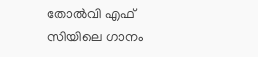തോല്‍വി എഫ് സിയിലെ ഗാനം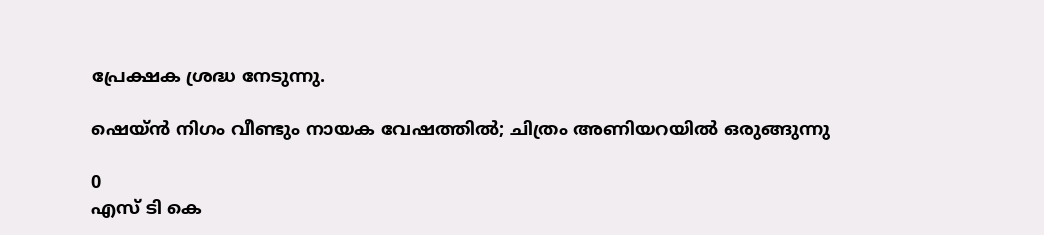പ്രേക്ഷക ശ്രദ്ധ നേടുന്നു.

ഷെയ്ൻ നിഗം വീണ്ടും നായക വേഷത്തിൽ; ചിത്രം അണിയറയിൽ ഒരുങ്ങുന്നു

0
എസ് ടി കെ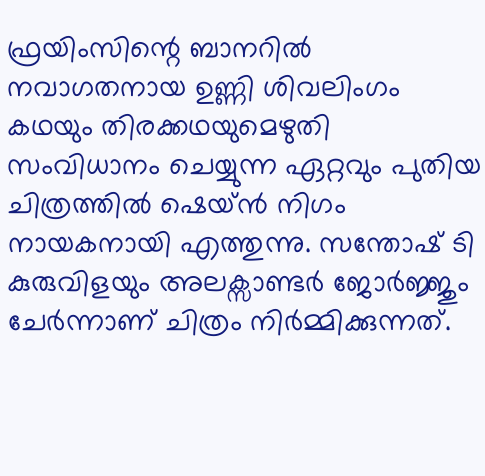ഫ്രയിംസിന്റെ ബാനറിൽ നവാഗതനായ ഉണ്ണി ശിവലിംഗം കഥയും തിരക്കഥയുമെഴുതി സംവിധാനം ചെയ്യുന്ന ഏറ്റവും പുതിയ ചിത്രത്തിൽ ഷെയ്ൻ നിഗം  നായകനായി എത്തുന്നു. സന്തോഷ് ടി കുരുവിളയും അലക്സാണ്ടർ ജോർജ്ജും ചേർന്നാണ് ചിത്രം നിർമ്മിക്കുന്നത്.